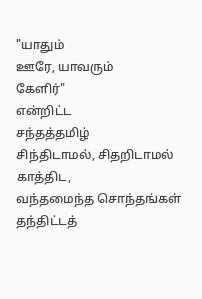"யாதும்
ஊரே, யாவரும்
கேளிர்"
என்றிட்ட
சந்தத்தமிழ்
சிந்திடாமல், சிதறிடாமல்
காத்திட,
வந்தமைந்த சொந்தங்கள்
தந்திட்டத்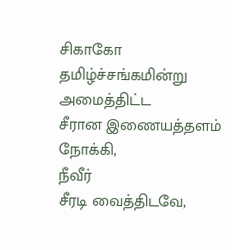சிகாகோ தமிழ்ச்சங்கமின்று
அமைத்திட்ட
சீரான இணையத்தளம் நோக்கி,
நீவீர்
சீரடி வைத்திடவே,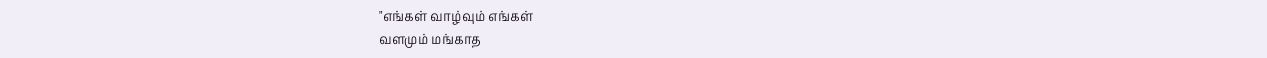"எங்கள் வாழ்வும் எங்கள்
வளமும் மங்காத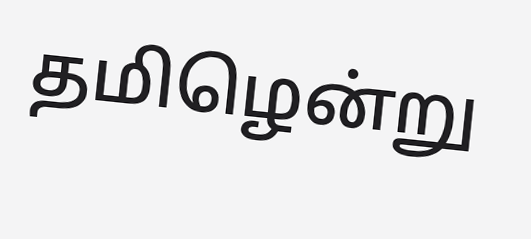தமிழென்று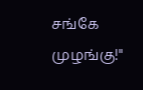சங்கே முழங்கு!"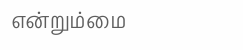என்றும்மை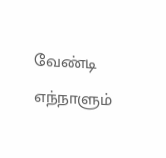வேண்டி
எந்நாளும்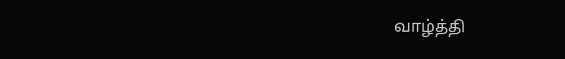வாழ்த்தி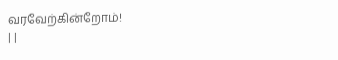வரவேற்கின்றோம்!
| |